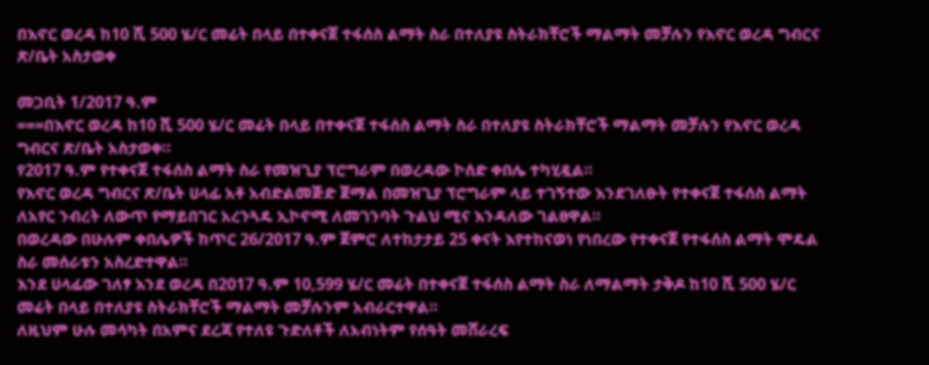በእኖር ወረዳ ከ10 ሺ 500 ሄ/ር መሬት በላይ በተቀናጀ ተፋሰስ ልማት ስራ በተለያዩ ስትራክቸሮች ማልማት መቻሉን የእኖር ወረዳ ግብርና ጽ/ቤት አስታወቀ

መጋቢት 1/2017 ዓ.ም
===በእኖር ወረዳ ከ10 ሺ 500 ሄ/ር መሬት በላይ በተቀናጀ ተፋሰስ ልማት ስራ በተለያዩ ስትራክቸሮች ማልማት መቻሉን የእኖር ወረዳ ግብርና ጽ/ቤት አስታወቀ።
የ2017 ዓ.ም የተቀናጀ ተፋሰስ ልማት ስራ የመዝጊያ ፕሮግራም በወረዳው ኮሰድ ቀበሌ ተካሂዷል።
የእኖር ወረዳ ግብርና ጽ/ቤት ሀላፊ አቶ አብድልመጅድ ጀማል በመዝጊያ ፕሮግራም ላይ ተገኝተው እንደገለፁት የተቀናጀ ተፋሰስ ልማት ለአየር ንብረት ለውጥ የማይበገር አረንጓዴ ኢኮኖሚ ለመገንባት ጉልህ ሚና እንዳለው ገልፀዋል።
በወረዳው በሁሉም ቀበሌዎች ከጥር 26/2017 ዓ.ም ጀምሮ ለተከታታይ 25 ቀናት እየተከናወነ የነበረው የተቀናጀ የተፋሰስ ልማት ሞዴል ስራ መሰራቱን አስረድተዋል።
እንደ ሀላፊው ገለፃ እንደ ወረዳ በ2017 ዓ.ም 10,599 ሄ/ር መሬት በተቀናጀ ተፋሰስ ልማት ስራ ለማልማት ታቅዶ ከ10 ሺ 500 ሄ/ር መሬት በላይ በተለያዩ ስትራክቸሮች ማልማት መቻሉንም አብራርተዋል።
ለዚህም ሁሉ መሳካት በአምና ደረጃ የተለዩ ጉድለቶች ለአብነትም የሰዓት መሸራረፍ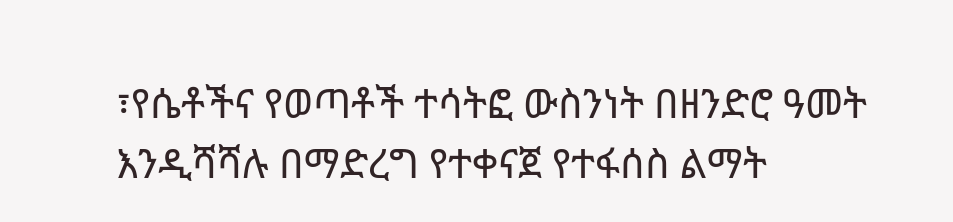፣የሴቶችና የወጣቶች ተሳትፎ ውስንነት በዘንድሮ ዓመት እንዲሻሻሉ በማድረግ የተቀናጀ የተፋሰስ ልማት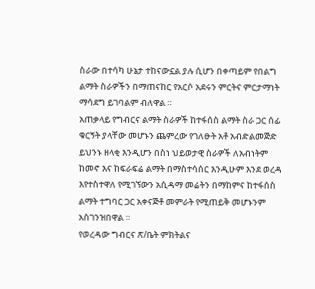ስራው በተሳካ ሁኔታ ተከናውኗል ያሉ ሲሆን በቀጣይም የበልግ ልማት ስራዎችን በማጠናከር የአርሶ አደሩን ምርትና ምርታማነት ማሳደግ ይገባልም ብለዋል ።
አጠቃላይ የግብርና ልማት ስራዎች ከተፋሰስ ልማት ስራ ጋር ሰፊ ቁርኝት ያላቸው መሆኑን ጨምረው የገለፁት አቶ አብድልመጅድ ይህንኑ ዘላቂ እንዲሆን በስነ ህይወታዊ ስራዎች ለአብነትም ከመኖ እና ከፍራፍሬ ልማት በማስተሳሰር እንዲሁም እንደ ወረዳ እየተስተዋለ የሚገኘውን አሲዳማ መሬትን በማከምና ከተፋሰስ ልማት ተግባር ጋር አቀናጅቶ መምራት የሚጠይቅ መሆኑንም አስገንዝበዋል ።
የወረዳው ግብርና ጽ/ቤት ምክትልና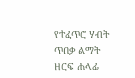የተፈጥሮ ሃብት ጥበቃ ልማት ዘርፍ ሐላፊ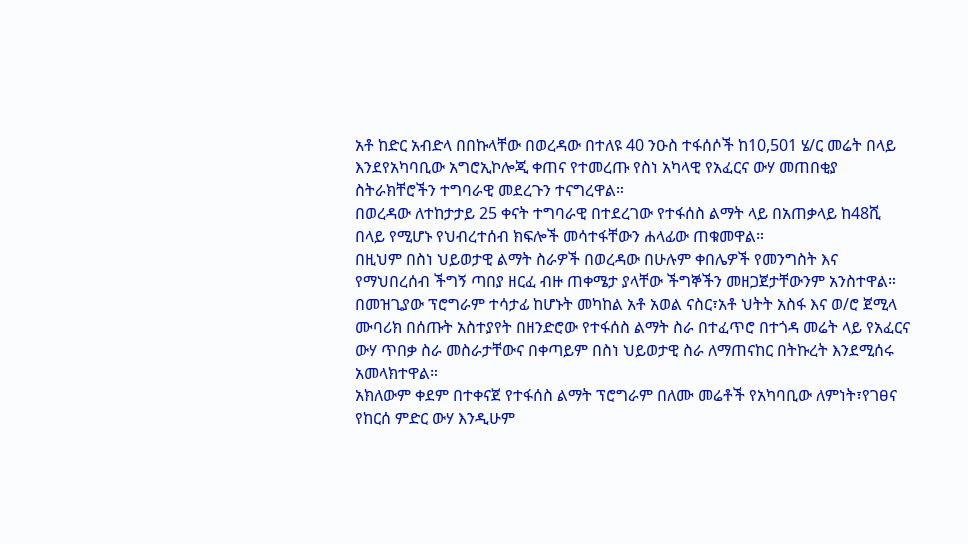አቶ ከድር አብድላ በበኩላቸው በወረዳው በተለዩ 40 ንዑስ ተፋሰሶች ከ10,501 ሄ/ር መሬት በላይ እንደየአካባቢው አግሮኢኮሎጂ ቀጠና የተመረጡ የስነ አካላዊ የአፈርና ውሃ መጠበቂያ ስትራክቸሮችን ተግባራዊ መደረጉን ተናግረዋል።
በወረዳው ለተከታታይ 25 ቀናት ተግባራዊ በተደረገው የተፋሰስ ልማት ላይ በአጠቃላይ ከ48ሺ በላይ የሚሆኑ የህብረተሰብ ክፍሎች መሳተፋቸውን ሐላፊው ጠቁመዋል።
በዚህም በስነ ህይወታዊ ልማት ስራዎች በወረዳው በሁሉም ቀበሌዎች የመንግስት እና የማህበረሰብ ችግኝ ጣበያ ዘርፈ ብዙ ጠቀሜታ ያላቸው ችግኞችን መዘጋጀታቸውንም አንስተዋል።
በመዝጊያው ፕሮግራም ተሳታፊ ከሆኑት መካከል አቶ አወል ናስር፣አቶ ህትት አስፋ እና ወ/ሮ ጀሚላ ሙባሪክ በሰጡት አስተያየት በዘንድሮው የተፋሰስ ልማት ስራ በተፈጥሮ በተጎዳ መሬት ላይ የአፈርና ውሃ ጥበቃ ስራ መስራታቸውና በቀጣይም በስነ ህይወታዊ ስራ ለማጠናከር በትኩረት እንደሚሰሩ አመላክተዋል።
አክለውም ቀደም በተቀናጀ የተፋሰስ ልማት ፕሮግራም በለሙ መሬቶች የአካባቢው ለምነት፣የገፀና የከርሰ ምድር ውሃ እንዲሁም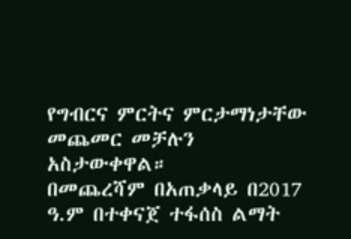የግብርና ምርትና ምርታማነታቸው መጨመር መቻሉን አስታውቀዋል።
በመጨረሻም በአጠቃላይ በ2017 ዓ.ም በተቀናጀ ተፋሰስ ልማት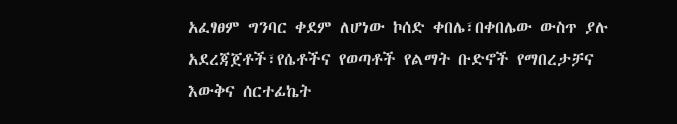አፈፃፀም ግንባር ቀደም ለሆነው ኮሰድ ቀበሌ፣በቀበሌው ውስጥ ያሉ አደረጃጀቶች፣የሴቶችና የወጣቶች የልማት ቡድኖች የማበረታቻና እውቅና ሰርተፊኬት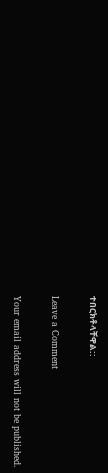ተበርክቶላቸዋል::

Leave a Comment

Your email address will not be published.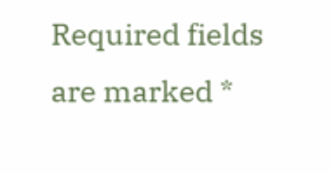Required fields are marked *